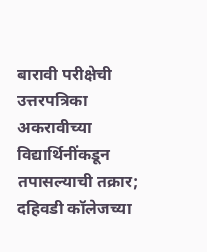बारावी परीक्षेची उत्तरपत्रिका अकरावीच्या विद्यार्थिनींकडून तपासल्याची तक्रार; दहिवडी कॉलेजच्या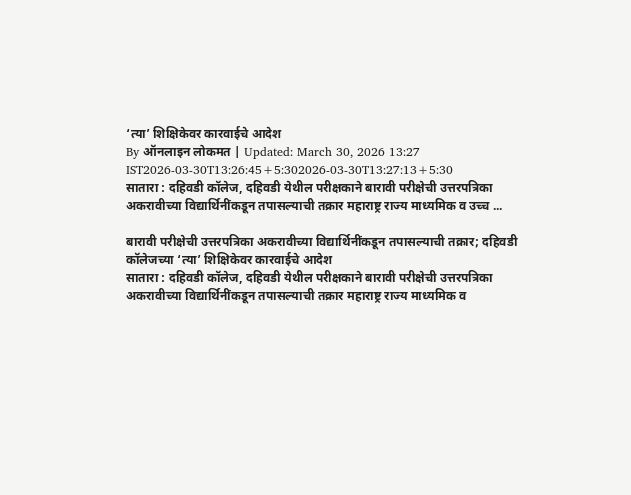‘त्या’ शिक्षिकेवर कारवाईचे आदेश
By ऑनलाइन लोकमत | Updated: March 30, 2026 13:27 IST2026-03-30T13:26:45+5:302026-03-30T13:27:13+5:30
सातारा : दहिवडी कॉलेज, दहिवडी येथील परीक्षकाने बारावी परीक्षेची उत्तरपत्रिका अकरावीच्या विद्यार्थिनींकडून तपासल्याची तक्रार महाराष्ट्र राज्य माध्यमिक व उच्च ...

बारावी परीक्षेची उत्तरपत्रिका अकरावीच्या विद्यार्थिनींकडून तपासल्याची तक्रार; दहिवडी कॉलेजच्या ‘त्या’ शिक्षिकेवर कारवाईचे आदेश
सातारा : दहिवडी कॉलेज, दहिवडी येथील परीक्षकाने बारावी परीक्षेची उत्तरपत्रिका अकरावीच्या विद्यार्थिनींकडून तपासल्याची तक्रार महाराष्ट्र राज्य माध्यमिक व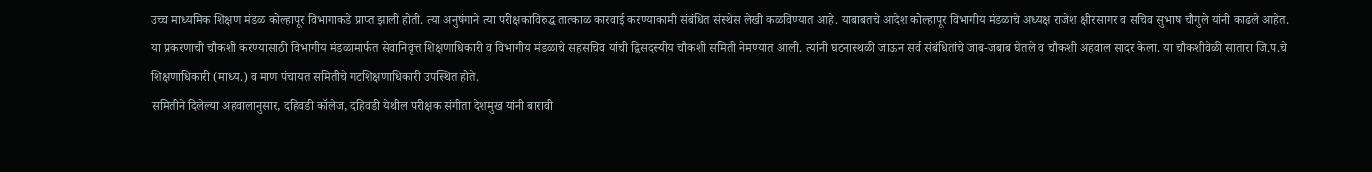उच्च माध्यमिक शिक्षण मंडळ कोल्हापूर विभागाकडे प्राप्त झाली होती. त्या अनुषंगाने त्या परीक्षकाविरुद्ध तात्काळ कारवाई करण्याकामी संबंधित संस्थेस लेखी कळविण्यात आहे. याबाबतचे आदेश कोल्हापूर विभागीय मंडळाचे अध्यक्ष राजेश क्षीरसागर व सचिव सुभाष चौगुले यांनी काढले आहेत.
या प्रकरणाची चौकशी करण्यासाठी विभागीय मंडळामार्फत सेवानिवृत्त शिक्षणाधिकारी व विभागीय मंडळाचे सहसचिव यांची द्विसदस्यीय चौकशी समिती नेमण्यात आली. त्यांनी घटनास्थळी जाऊन सर्व संबंधितांचे जाब-जबाब घेतले व चौकशी अहवाल सादर केला. या चौकशीवेळी सातारा जि.प.चे शिक्षणाधिकारी (माध्य.) व माण पंचायत समितीचे गटशिक्षणाधिकारी उपस्थित होते.
समितीने दिलेल्या अहवालानुसार, दहिवडी कॉलेज, दहिवडी येथील परीक्षक संगीता देशमुख यांनी बारावी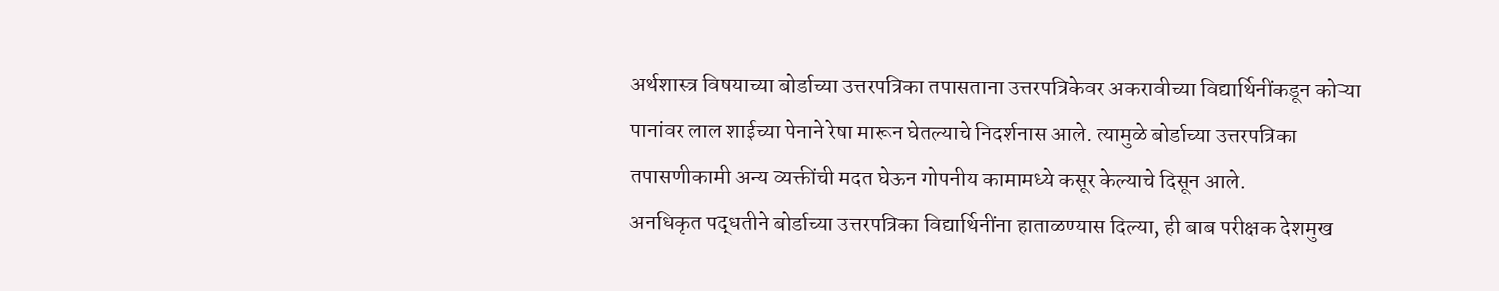अर्थशास्त्र विषयाच्या बोर्डाच्या उत्तरपत्रिका तपासताना उत्तरपत्रिकेवर अकरावीच्या विद्यार्थिनींकडून कोऱ्या पानांवर लाल शाईच्या पेनाने रेषा मारून घेतल्याचे निदर्शनास आले. त्यामुळे बोर्डाच्या उत्तरपत्रिका तपासणीकामी अन्य व्यक्तींची मदत घेऊन गोपनीय कामामध्ये कसूर केल्याचे दिसून आले.
अनधिकृत पद्धतीने बोर्डाच्या उत्तरपत्रिका विद्यार्थिनींना हाताळण्यास दिल्या, ही बाब परीक्षक देशमुख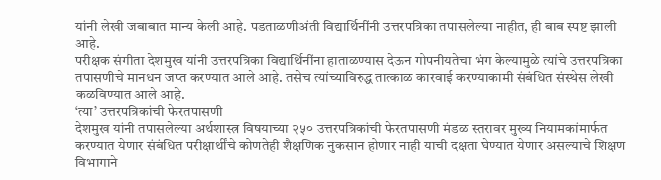यांनी लेखी जबाबात मान्य केली आहे. पडताळणीअंती विद्यार्थिनींनी उत्तरपत्रिका तपासलेल्या नाहीत, ही बाब स्पष्ट झाली आहे.
परीक्षक संगीता देशमुख यांनी उत्तरपत्रिका विद्यार्थिनींना हाताळण्यास देऊन गोपनीयतेचा भंग केल्यामुळे त्यांचे उत्तरपत्रिका तपासणीचे मानधन जप्त करण्यात आले आहे. तसेच त्यांच्याविरुद्ध तात्काळ कारवाई करण्याकामी संबंधित संस्थेस लेखी कळविण्यात आले आहे.
‘त्या’ उत्तरपत्रिकांची फेरतपासणी
देशमुख यांनी तपासलेल्या अर्थशास्त्र विषयाच्या २५० उत्तरपत्रिकांची फेरतपासणी मंडळ स्तरावर मुख्य नियामकांमार्फत करण्यात येणार संबंधित परीक्षार्थींचे कोणतेही शैक्षणिक नुकसान होणार नाही याची दक्षता घेण्यात येणार असल्याचे शिक्षण विभागाने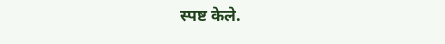स्पष्ट केले.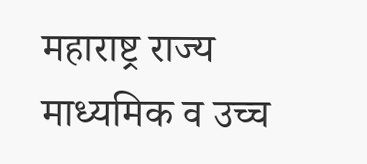महाराष्ट्र राज्य माध्यमिक व उच्च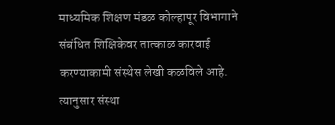माध्यमिक शिक्षण मंडळ कोल्हापूर विभागाने संबंधित शिक्षिकेवर तात्काळ कारवाई करण्याकामी संस्थेस लेखी कळविले आहे. त्यानुसार संस्था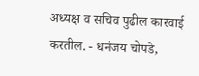अध्यक्ष व सचिव पुढील कारवाई करतील. - धनंजय चोपडे,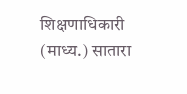शिक्षणाधिकारी (माध्य.) सातारा